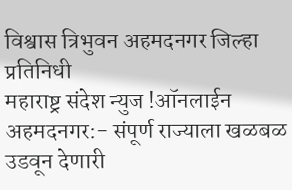विश्वास त्रिभुवन अहमदनगर जिल्हा प्रतिनिधी
महाराष्ट्र संदेश न्युज !ऑनलाईन अहमदनगर:- संपूर्ण राज्याला खळबळ उडवून देणारी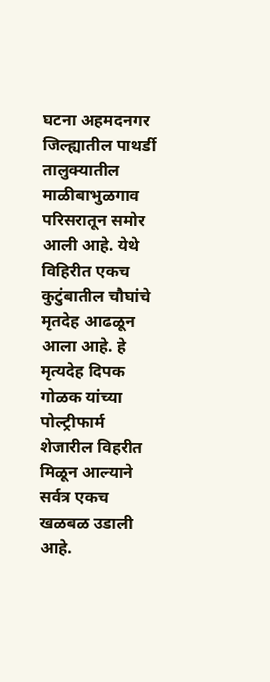घटना अहमदनगर जिल्ह्यातील पाथर्डी तालुक्यातील माळीबाभुळगाव परिसरातून समोर आली आहे. येथे विहिरीत एकच कुटुंबातील चौघांचे मृतदेह आढळून आला आहे. हे मृत्यदेह दिपक गोळक यांच्या पोल्ट्रीफार्म शेजारील विहरीत मिळून आल्याने सर्वत्र एकच खळबळ उडाली आहे.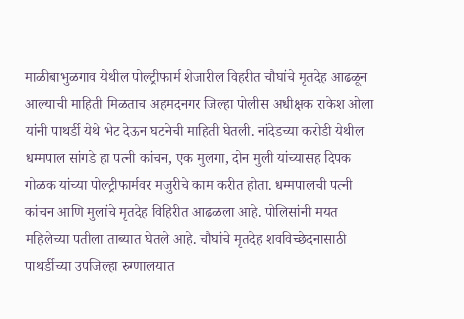माळीबाभुळगाव येथील पोल्ट्रीफार्म शेजारील विहरीत चौघांचे मृतदेह आढळून आल्याची माहिती मिळताच अहमदनगर जिल्हा पोलीस अधीक्षक राकेश ओला यांनी पाथर्डी येथे भेट देऊन घटनेची माहिती घेतली. नांदेडच्या करोडी येथील धम्मपाल सांगडे हा पत्नी कांचन, एक मुलगा, दोन मुली यांच्यासह दिपक गोळक यांच्या पोल्ट्रीफार्मवर मजुरीचे काम करीत होता. धम्मपालची पत्नी कांचन आणि मुलांचे मृतदेह विहिरीत आढळला आहे. पोलिसांनी मयत महिलेच्या पतीला ताब्यात घेतले आहे. चौघांचे मृतदेह शवविच्छेदनासाठी पाथर्डीच्या उपजिल्हा रुग्णालयात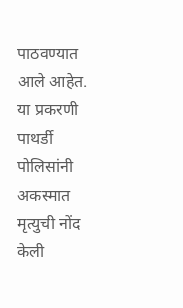पाठवण्यात आले आहेत. या प्रकरणी पाथर्डी पोलिसांनी अकस्मात मृत्युची नोंद केली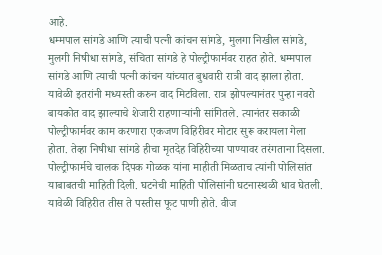आहे.
धम्मपाल सांगडे आणि त्याची पत्नी कांचन सांगडे, मुलगा निखील सांगडे, मुलगी निषीधा सांगडे, संचिता सांगडे हे पोल्ट्रीफार्मवर राहत होते. धम्मपाल सांगडे आणि त्याची पत्नी कांचन यांच्यात बुधवारी रात्री वाद झाला होता. यावेळी इतरांनी मध्यस्ती करुन वाद मिटविला. रात्र झोपल्यानंतर पुन्हा नवरो बायकोत वाद झाल्याचे शेजारी राहणाऱ्यांनी सांगितले. त्यानंतर सकाळी पोल्ट्रीफार्मवर काम करणारा एकजण विहिरीवर मोटार सुरू करायला गेला होता. तेव्हा निषीधा सांगडे हीचा मृतदेह विहिरीच्या पाण्यावर तरंगताना दिसला. पोल्ट्रीफार्मचे चालक दिपक गोळक यांना माहीती मिळताच त्यांनी पोलिसांत याबाबतची माहिती दिली. घटनेची माहिती पोलिसांनी घटनास्थळी धाव घेतली.
यावेळी विहिरीत तीस ते पस्तीस फूट पाणी होते. वीज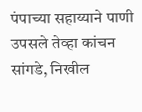पंपाच्या सहाय्याने पाणी उपसले तेव्हा कांचन सांगडे, निखील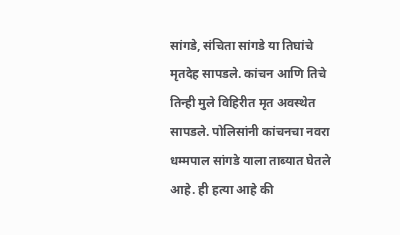सांगडे, संचिता सांगडे या तिघांचे मृतदेह सापडले. कांचन आणि तिचे तिन्ही मुले विहिरीत मृत अवस्थेत सापडले. पोलिसांनी कांचनचा नवरा धम्मपाल सांगडे याला ताब्यात घेतले आहे. ही हत्या आहे की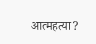आत्महत्या?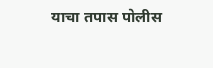याचा तपास पोलीस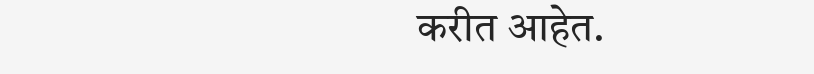करीत आहेत.